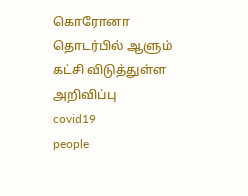கொரோனா தொடர்பில் ஆளும் கட்சி விடுத்துள்ள அறிவிப்பு
covid19
people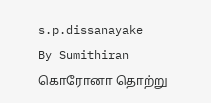s.p.dissanayake
By Sumithiran
கொரோனா தொற்று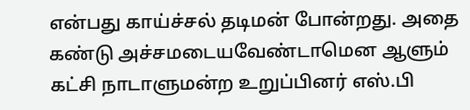என்பது காய்ச்சல் தடிமன் போன்றது. அதை கண்டு அச்சமடையவேண்டாமென ஆளும் கட்சி நாடாளுமன்ற உறுப்பினர் எஸ்.பி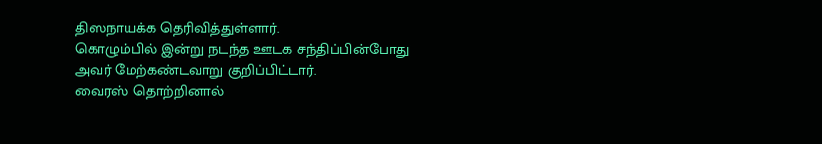திஸநாயக்க தெரிவித்துள்ளார்.
கொழும்பில் இன்று நடந்த ஊடக சந்திப்பின்போது அவர் மேற்கண்டவாறு குறிப்பிட்டார்.
வைரஸ் தொற்றினால்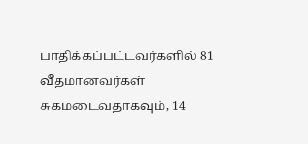பாதிக்கப்பட்டவர்களில் 81 வீதமானவர்கள் சுகமடைவதாகவும், 14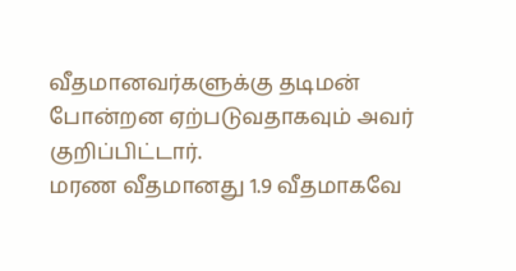வீதமானவர்களுக்கு தடிமன் போன்றன ஏற்படுவதாகவும் அவர் குறிப்பிட்டார்.
மரண வீதமானது 1.9 வீதமாகவே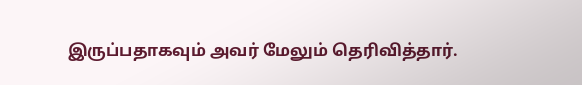இருப்பதாகவும் அவர் மேலும் தெரிவித்தார்.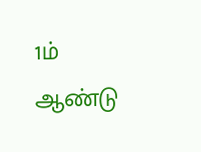1ம் ஆண்டு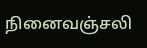நினைவஞ்சலி